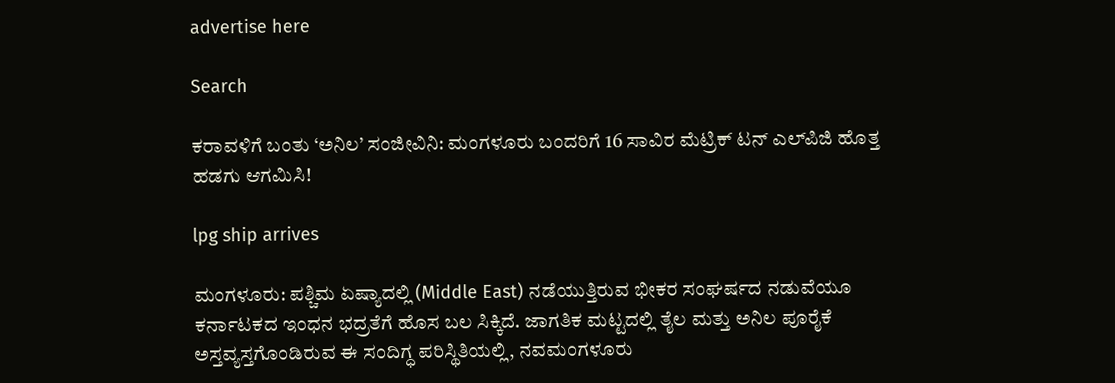advertise here

Search

ಕರಾವಳಿಗೆ ಬಂತು ‘ಅನಿಲ’ ಸಂಜೀವಿನಿ: ಮಂಗಳೂರು ಬಂದರಿಗೆ 16 ಸಾವಿರ ಮೆಟ್ರಿಕ್ ಟನ್ ಎಲ್‌ಪಿಜಿ ಹೊತ್ತ ಹಡಗು ಆಗಮಿಸಿ!

lpg ship arrives

ಮಂಗಳೂರು: ಪಶ್ಚಿಮ ಏಷ್ಯಾದಲ್ಲಿ (Middle East) ನಡೆಯುತ್ತಿರುವ ಭೀಕರ ಸಂಘರ್ಷದ ನಡುವೆಯೂ ಕರ್ನಾಟಕದ ಇಂಧನ ಭದ್ರತೆಗೆ ಹೊಸ ಬಲ ಸಿಕ್ಕಿದೆ. ಜಾಗತಿಕ ಮಟ್ಟದಲ್ಲಿ ತೈಲ ಮತ್ತು ಅನಿಲ ಪೂರೈಕೆ ಅಸ್ತವ್ಯಸ್ತಗೊಂಡಿರುವ ಈ ಸಂದಿಗ್ಧ ಪರಿಸ್ಥಿತಿಯಲ್ಲಿ, ನವಮಂಗಳೂರು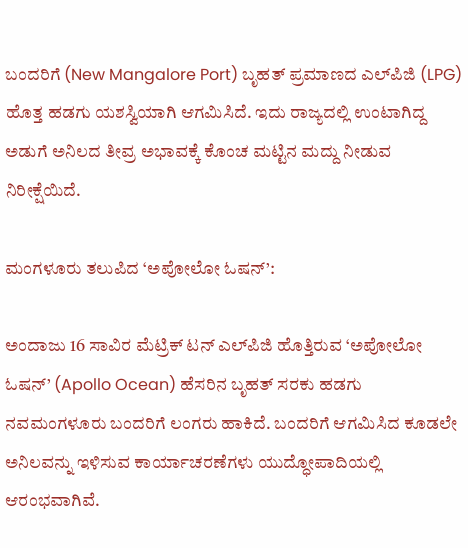ಬಂದರಿಗೆ (New Mangalore Port) ಬೃಹತ್ ಪ್ರಮಾಣದ ಎಲ್‌ಪಿಜಿ (LPG) ಹೊತ್ತ ಹಡಗು ಯಶಸ್ವಿಯಾಗಿ ಆಗಮಿಸಿದೆ. ಇದು ರಾಜ್ಯದಲ್ಲಿ ಉಂಟಾಗಿದ್ದ ಅಡುಗೆ ಅನಿಲದ ತೀವ್ರ ಅಭಾವಕ್ಕೆ ಕೊಂಚ ಮಟ್ಟಿನ ಮದ್ದು ನೀಡುವ ನಿರೀಕ್ಷೆಯಿದೆ.

ಮಂಗಳೂರು ತಲುಪಿದ ‘ಅಪೋಲೋ ಓಷನ್’:

ಅಂದಾಜು 16 ಸಾವಿರ ಮೆಟ್ರಿಕ್ ಟನ್ ಎಲ್‌ಪಿಜಿ ಹೊತ್ತಿರುವ ‘ಅಪೋಲೋ ಓಷನ್’ (Apollo Ocean) ಹೆಸರಿನ ಬೃಹತ್ ಸರಕು ಹಡಗು ನವಮಂಗಳೂರು ಬಂದರಿಗೆ ಲಂಗರು ಹಾಕಿದೆ. ಬಂದರಿಗೆ ಆಗಮಿಸಿದ ಕೂಡಲೇ ಅನಿಲವನ್ನು ಇಳಿಸುವ ಕಾರ್ಯಾಚರಣೆಗಳು ಯುದ್ಧೋಪಾದಿಯಲ್ಲಿ ಆರಂಭವಾಗಿವೆ.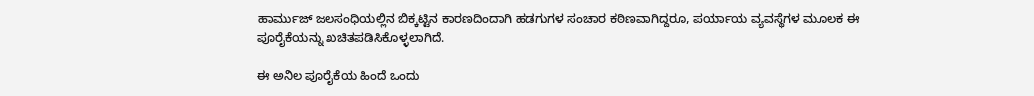ಹಾರ್ಮುಜ್ ಜಲಸಂಧಿಯಲ್ಲಿನ ಬಿಕ್ಕಟ್ಟಿನ ಕಾರಣದಿಂದಾಗಿ ಹಡಗುಗಳ ಸಂಚಾರ ಕಠಿಣವಾಗಿದ್ದರೂ, ಪರ್ಯಾಯ ವ್ಯವಸ್ಥೆಗಳ ಮೂಲಕ ಈ ಪೂರೈಕೆಯನ್ನು ಖಚಿತಪಡಿಸಿಕೊಳ್ಳಲಾಗಿದೆ.

ಈ ಅನಿಲ ಪೂರೈಕೆಯ ಹಿಂದೆ ಒಂದು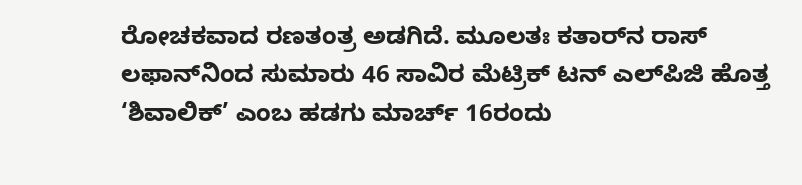ರೋಚಕವಾದ ರಣತಂತ್ರ ಅಡಗಿದೆ. ಮೂಲತಃ ಕತಾರ್‌ನ ರಾಸ್ ಲಫಾನ್‌ನಿಂದ ಸುಮಾರು 46 ಸಾವಿರ ಮೆಟ್ರಿಕ್ ಟನ್ ಎಲ್‌ಪಿಜಿ ಹೊತ್ತ ‘ಶಿವಾಲಿಕ್’ ಎಂಬ ಹಡಗು ಮಾರ್ಚ್ 16ರಂದು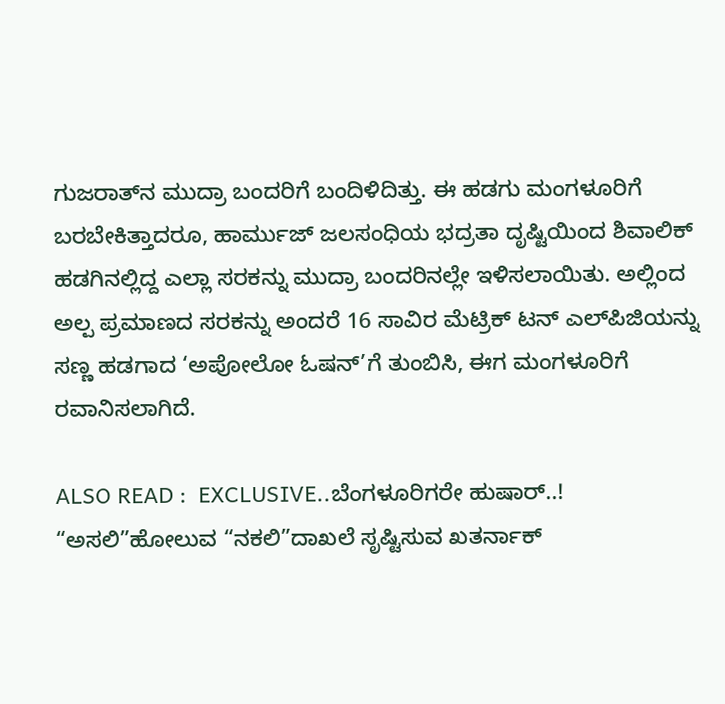ಗುಜರಾತ್‌ನ ಮುದ್ರಾ ಬಂದರಿಗೆ ಬಂದಿಳಿದಿತ್ತು. ಈ ಹಡಗು ಮಂಗಳೂರಿಗೆ ಬರಬೇಕಿತ್ತಾದರೂ, ಹಾರ್ಮುಜ್ ಜಲಸಂಧಿಯ ಭದ್ರತಾ ದೃಷ್ಟಿಯಿಂದ ಶಿವಾಲಿಕ್ ಹಡಗಿನಲ್ಲಿದ್ದ ಎಲ್ಲಾ ಸರಕನ್ನು ಮುದ್ರಾ ಬಂದರಿನಲ್ಲೇ ಇಳಿಸಲಾಯಿತು. ಅಲ್ಲಿಂದ ಅಲ್ಪ ಪ್ರಮಾಣದ ಸರಕನ್ನು ಅಂದರೆ 16 ಸಾವಿರ ಮೆಟ್ರಿಕ್ ಟನ್ ಎಲ್‌ಪಿಜಿಯನ್ನು ಸಣ್ಣ ಹಡಗಾದ ‘ಅಪೋಲೋ ಓಷನ್’ಗೆ ತುಂಬಿಸಿ, ಈಗ ಮಂಗಳೂರಿಗೆ ರವಾನಿಸಲಾಗಿದೆ.

ALSO READ :  EXCLUSIVE..ಬೆಂಗಳೂರಿಗರೇ ಹುಷಾರ್..! “ಅಸಲಿ”ಹೋಲುವ “ನಕಲಿ”ದಾಖಲೆ ಸೃಷ್ಟಿಸುವ ಖತರ್ನಾಕ್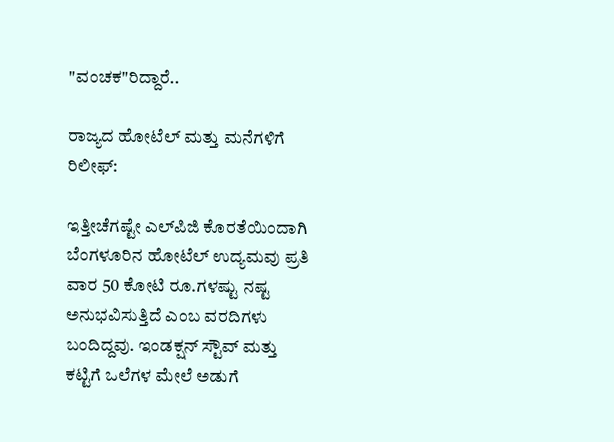"ವಂಚಕ"ರಿದ್ದಾರೆ..

ರಾಜ್ಯದ ಹೋಟೆಲ್ ಮತ್ತು ಮನೆಗಳಿಗೆ ರಿಲೀಫ್:

ಇತ್ತೀಚೆಗಷ್ಟೇ ಎಲ್‌ಪಿಜಿ ಕೊರತೆಯಿಂದಾಗಿ ಬೆಂಗಳೂರಿನ ಹೋಟೆಲ್ ಉದ್ಯಮವು ಪ್ರತಿ ವಾರ 50 ಕೋಟಿ ರೂ.ಗಳಷ್ಟು ನಷ್ಟ ಅನುಭವಿಸುತ್ತಿದೆ ಎಂಬ ವರದಿಗಳು ಬಂದಿದ್ದವು. ಇಂಡಕ್ಷನ್ ಸ್ಟೌವ್ ಮತ್ತು ಕಟ್ಟಿಗೆ ಒಲೆಗಳ ಮೇಲೆ ಅಡುಗೆ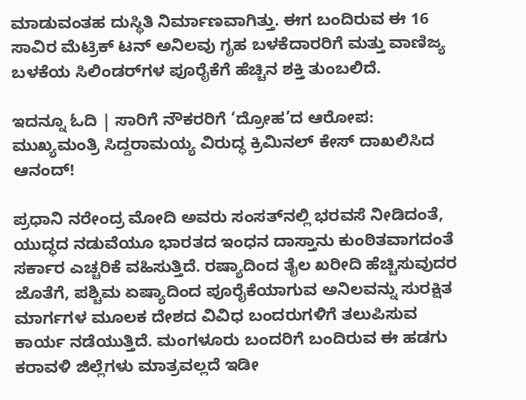ಮಾಡುವಂತಹ ದುಸ್ಥಿತಿ ನಿರ್ಮಾಣವಾಗಿತ್ತು. ಈಗ ಬಂದಿರುವ ಈ 16 ಸಾವಿರ ಮೆಟ್ರಿಕ್ ಟನ್ ಅನಿಲವು ಗೃಹ ಬಳಕೆದಾರರಿಗೆ ಮತ್ತು ವಾಣಿಜ್ಯ ಬಳಕೆಯ ಸಿಲಿಂಡರ್‌ಗಳ ಪೂರೈಕೆಗೆ ಹೆಚ್ಚಿನ ಶಕ್ತಿ ತುಂಬಲಿದೆ.

ಇದನ್ನೂ ಓದಿ | ಸಾರಿಗೆ ನೌಕರರಿಗೆ ‘ದ್ರೋಹ’ದ ಆರೋಪ: ಮುಖ್ಯಮಂತ್ರಿ ಸಿದ್ದರಾಮಯ್ಯ ವಿರುದ್ಧ ಕ್ರಿಮಿನಲ್ ಕೇಸ್ ದಾಖಲಿಸಿದ ಆನಂದ್!

ಪ್ರಧಾನಿ ನರೇಂದ್ರ ಮೋದಿ ಅವರು ಸಂಸತ್‌ನಲ್ಲಿ ಭರವಸೆ ನೀಡಿದಂತೆ, ಯುದ್ಧದ ನಡುವೆಯೂ ಭಾರತದ ಇಂಧನ ದಾಸ್ತಾನು ಕುಂಠಿತವಾಗದಂತೆ ಸರ್ಕಾರ ಎಚ್ಚರಿಕೆ ವಹಿಸುತ್ತಿದೆ. ರಷ್ಯಾದಿಂದ ತೈಲ ಖರೀದಿ ಹೆಚ್ಚಿಸುವುದರ ಜೊತೆಗೆ, ಪಶ್ಚಿಮ ಏಷ್ಯಾದಿಂದ ಪೂರೈಕೆಯಾಗುವ ಅನಿಲವನ್ನು ಸುರಕ್ಷಿತ ಮಾರ್ಗಗಳ ಮೂಲಕ ದೇಶದ ವಿವಿಧ ಬಂದರುಗಳಿಗೆ ತಲುಪಿಸುವ ಕಾರ್ಯ ನಡೆಯುತ್ತಿದೆ. ಮಂಗಳೂರು ಬಂದರಿಗೆ ಬಂದಿರುವ ಈ ಹಡಗು ಕರಾವಳಿ ಜಿಲ್ಲೆಗಳು ಮಾತ್ರವಲ್ಲದೆ ಇಡೀ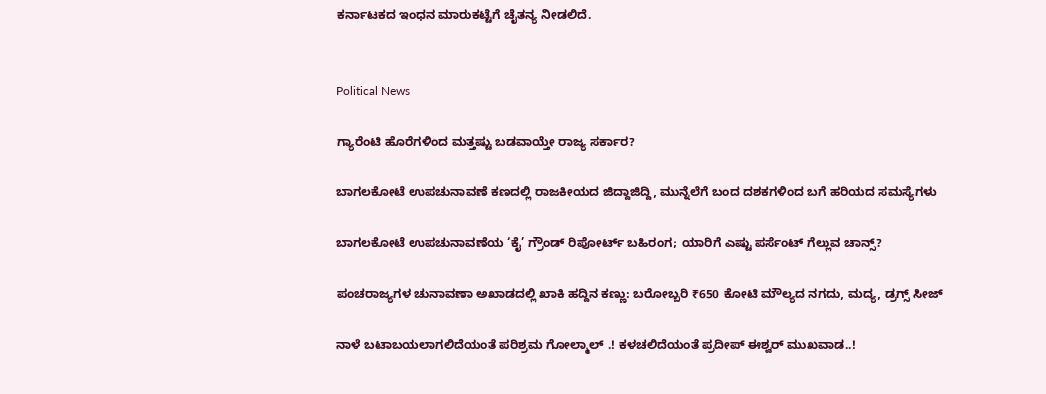ಕರ್ನಾಟಕದ ಇಂಧನ ಮಾರುಕಟ್ಟೆಗೆ ಚೈತನ್ಯ ನೀಡಲಿದೆ.


Political News

ಗ್ಯಾರೆಂಟಿ ಹೊರೆಗಳಿಂದ ಮತ್ತಷ್ಟು ಬಡವಾಯ್ತೇ ರಾಜ್ಯ ಸರ್ಕಾರ?

ಬಾಗಲಕೋಟೆ ಉಪಚುನಾವಣೆ ಕಣದಲ್ಲಿ ರಾಜಕೀಯದ ಜಿದ್ದಾಜಿದ್ದಿ, ಮುನ್ನೆಲೆಗೆ ಬಂದ ದಶಕಗಳಿಂದ ಬಗೆ ಹರಿಯದ ಸಮಸ್ಯೆಗಳು

ಬಾಗಲಕೋಟೆ ಉಪಚುನಾವಣೆಯ ‘ಕೈ’ ಗ್ರೌಂಡ್ ರಿಪೋರ್ಟ್ ಬಹಿರಂಗ; ಯಾರಿಗೆ ಎಷ್ಟು ಪರ್ಸೆಂಟ್ ಗೆಲ್ಲುವ ಚಾನ್ಸ್?

ಪಂಚರಾಜ್ಯಗಳ ಚುನಾವಣಾ ಅಖಾಡದಲ್ಲಿ ಖಾಕಿ ಹದ್ದಿನ ಕಣ್ಣು: ಬರೋಬ್ಬರಿ ₹650 ಕೋಟಿ ಮೌಲ್ಯದ ನಗದು, ಮದ್ಯ, ಡ್ರಗ್ಸ್ ಸೀಜ್

ನಾಳೆ ಬಟಾಬಯಲಾಗಲಿದೆಯಂತೆ ಪರಿಶ್ರಮ ಗೋಲ್ಮಾಲ್‌ .! ಕಳಚಲಿದೆಯಂತೆ ಪ್ರದೀಪ್‌ ಈಶ್ವರ್‌ ಮುಖವಾಡ..!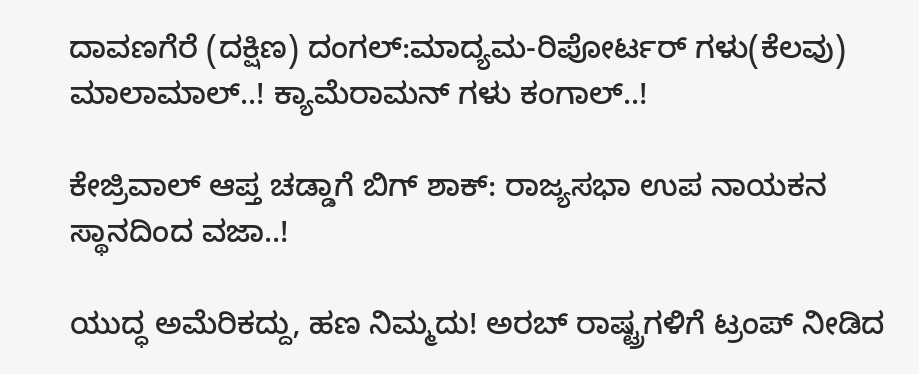ದಾವಣಗೆರೆ (ದಕ್ಷಿಣ) ದಂಗಲ್‌:ಮಾದ್ಯಮ-ರಿಪೋರ್ಟರ್‌ ಗಳು(ಕೆಲವು) ಮಾಲಾಮಾಲ್..! ಕ್ಯಾಮೆರಾಮನ್‌ ಗಳು ಕಂಗಾಲ್..!

ಕೇಜ್ರಿವಾಲ್ ಆಪ್ತ ಚಡ್ಡಾಗೆ ಬಿಗ್ ಶಾಕ್: ರಾಜ್ಯಸಭಾ ಉಪ ನಾಯಕನ ಸ್ಥಾನದಿಂದ ವಜಾ..!

ಯುದ್ಧ ಅಮೆರಿಕದ್ದು, ಹಣ ನಿಮ್ಮದು! ಅರಬ್ ರಾಷ್ಟ್ರಗಳಿಗೆ ಟ್ರಂಪ್ ನೀಡಿದ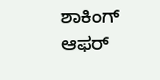ಶಾಕಿಂಗ್ ಆಫರ್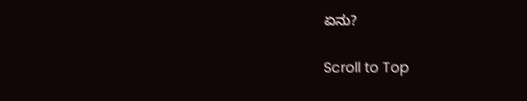ಏನು?

Scroll to Top